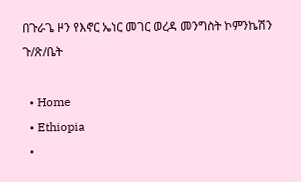በጉራጌ ዞን የእኖር ኤነር መገር ወረዳ መንግስት ኮምንኬሽን ጉ/ጽ/ቤት

  • Home
  • Ethiopia
  •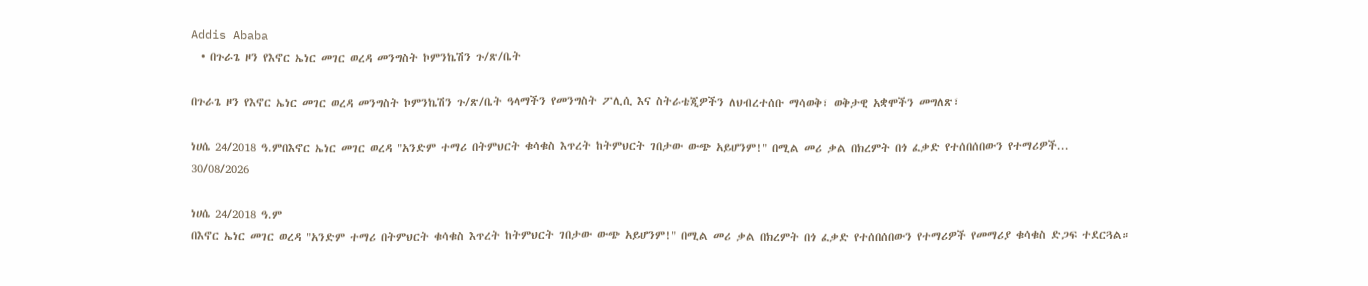Addis Ababa
  • በጉራጌ ዞን የእኖር ኤነር መገር ወረዳ መንግስት ኮምንኬሽን ጉ/ጽ/ቤት

በጉራጌ ዞን የእኖር ኤነር መገር ወረዳ መንግስት ኮምንኬሽን ጉ/ጽ/ቤት ዓላማችን የመንግስት ፖሊሲ እና ስትራቴጂዎችን ለህብረተሰቡ ማሳወቅ፣ ወቅታዊ አቋሞችን መግለጽ፣

ነሀሴ 24/2018 ዓ.ምበእኖር ኤነር መገር ወረዳ "አንድም ተማሪ በትምህርት ቁሳቁስ እጥረት ከትምህርት ገበታው ውጭ አይሆንም!" በሚል መሪ ቃል በክረምት በጎ ፈቃድ የተሰበሰበውን የተማሪዎች...
30/08/2026

ነሀሴ 24/2018 ዓ.ም
በእኖር ኤነር መገር ወረዳ "አንድም ተማሪ በትምህርት ቁሳቁስ እጥረት ከትምህርት ገበታው ውጭ አይሆንም!" በሚል መሪ ቃል በክረምት በጎ ፈቃድ የተሰበሰበውን የተማሪዎች የመማሪያ ቁሳቁስ ድጋፍ ተደርጓል።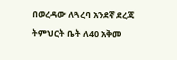በወረዳው ለጓረባ አንደኛ ደረጃ ትምህርት ቤት ለ40 አቅመ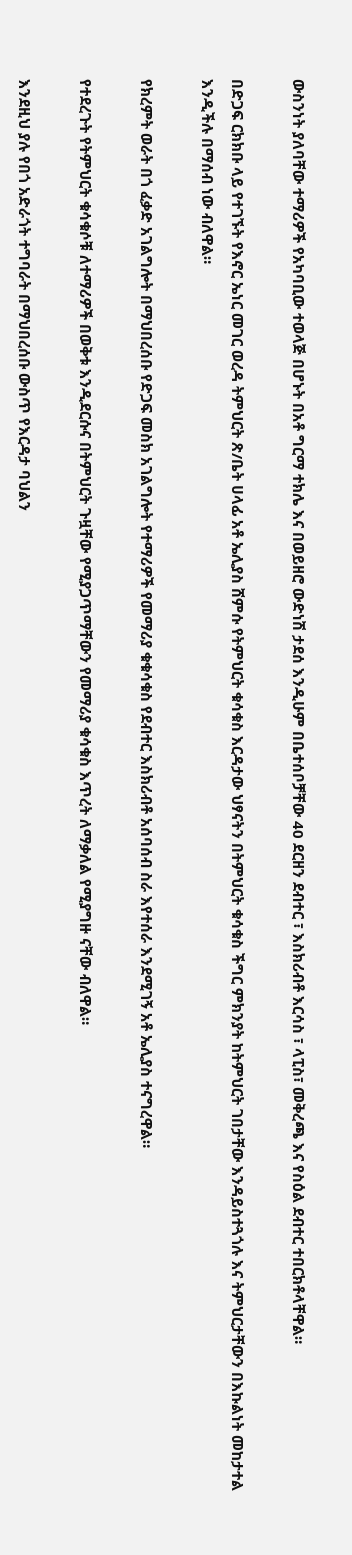ውስንነት ያለባቸው ተማሪዎች የአካባቢው ተወላጅ በሆኑት በአቶ ግርማ ተክሌ እና በወይዘሮ ውድነሽ ታደሰ እንዲሁም በቤተሰቦቻቸው 40 ደርዘን ደብተር ፣ እስክሪብቶ እርሳስ ፣ ላፒስ፣ መቅረጫ እና የስዕል ደብተር ተበርክቶላቸዋል።

በድጋፍ ርክክቡ ላይ የተገኙት የእኖር ኤነር መገር ወረዳ ትምህርት ጽ/ቤት ሀላፊ አቶ ኤሊያስ ሸምሱ የትምህርት ቁሳቁስ እርዳታው ህፃናትን በትምህርት ቁሳቁስ ችግር ምክንያት ከትምህርት ገበታቸው እንዳይስተጓጎሉ እና ትምህርታቸውን በእኩልነት መከታተል እንዲችሉ በማሰብ ነው ብለዋል።

የክረምት ወራት በጎ ፈቃድ አገልግሎት በማህበረሰቡ የድጋፍ መስክ አገልግሎት የተማሪዎች የመማሪያ ቁቁሳቁስ የደብተር እስክሪብቶ አሰባሰብ ስራ እየተሰራ እንደሚገኝ አቶ ኤሊያስ ተናግረዋል።

የተደረጉት የትምህርት ቁሳቁሶቹ ለተማሪዎች በወቅቱ እንዲደርሱና በትምህርት ጉዟቸው የሚያጋጥማቸውን የመማሪያ ቁሳቁስ እጥረት ለማቃለል የሚያግዙ ናቸው ብለዋል።

እንደዚህ ያሉ የበጎ አድራጎት ተግባራት በማህበረሰቡ ውስጥ የእርዳታ ባህልን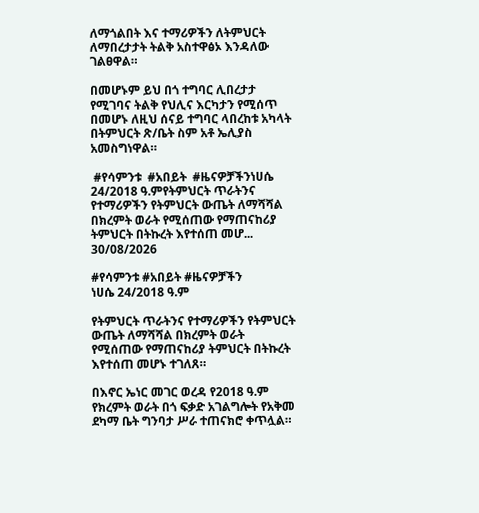ለማጎልበት እና ተማሪዎችን ለትምህርት ለማበረታታት ትልቅ አስተዋፅኦ እንዳለው ገልፀዋል።

በመሆኑም ይህ በጎ ተግባር ሊበረታታ የሚገባና ትልቅ የህሊና እርካታን የሚሰጥ በመሆኑ ለዚህ ሰናይ ተግባር ላበረከቱ አካላት በትምህርት ጽ/ቤት ስም አቶ ኤሊያስ አመስግነዋል።

 #የሳምንቱ  #አበይት  #ዜናዎቻችንነሀሴ 24/2018 ዓ.ምየትምህርት ጥራትንና የተማሪዎችን የትምህርት ውጤት ለማሻሻል በክረምት ወራት የሚሰጠው የማጠናከሪያ ትምህርት በትኩረት እየተሰጠ መሆ...
30/08/2026

#የሳምንቱ #አበይት #ዜናዎቻችን
ነሀሴ 24/2018 ዓ.ም

የትምህርት ጥራትንና የተማሪዎችን የትምህርት ውጤት ለማሻሻል በክረምት ወራት የሚሰጠው የማጠናከሪያ ትምህርት በትኩረት እየተሰጠ መሆኑ ተገለጸ።

በእኖር ኤነር መገር ወረዳ የ2018 ዓ.ም የክረምት ወራት በጎ ፍቃድ አገልግሎት የአቅመ ደካማ ቤት ግንባታ ሥራ ተጠናክሮ ቀጥሏል።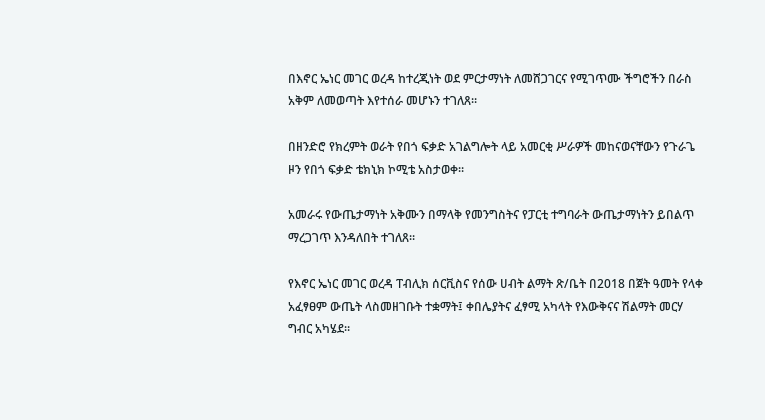በእኖር ኤነር መገር ወረዳ ከተረጂነት ወደ ምርታማነት ለመሸጋገርና የሚገጥሙ ችግሮችን በራስ አቅም ለመወጣት እየተሰራ መሆኑን ተገለጸ።

በዘንድሮ የክረምት ወራት የበጎ ፍቃድ አገልግሎት ላይ አመርቂ ሥራዎች መከናወናቸውን የጉራጌ ዞን የበጎ ፍቃድ ቴክኒክ ኮሚቴ አስታወቀ።

አመራሩ የውጤታማነት አቅሙን በማላቅ የመንግስትና የፓርቲ ተግባራት ውጤታማነትን ይበልጥ ማረጋገጥ እንዳለበት ተገለጸ።

የእኖር ኤነር መገር ወረዳ ፐብሊክ ሰርቪስና የሰው ሀብት ልማት ጽ/ቤት በ2018 በጀት ዓመት የላቀ አፈፃፀም ውጤት ላስመዘገቡት ተቋማት፤ ቀበሌያትና ፈፃሚ አካላት የእውቅናና ሽልማት መርሃ ግብር አካሄደ።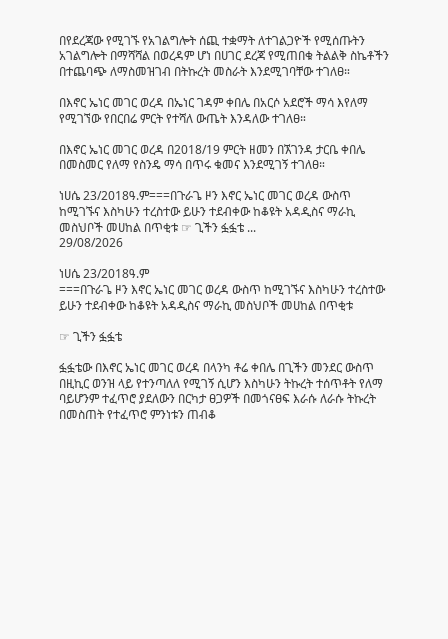በየደረጃው የሚገኙ የአገልግሎት ሰጪ ተቋማት ለተገልጋዮች የሚሰጡትን አገልግሎት በማሻሻል በወረዳም ሆነ በሀገር ደረጃ የሚጠበቁ ትልልቅ ስኬቶችን በተጨባጭ ለማስመዝገብ በትኩረት መስራት እንደሚገባቸው ተገለፀ።

በእኖር ኤነር መገር ወረዳ በኤነር ገዳም ቀበሌ በአርሶ አደሮች ማሳ እየለማ የሚገኘው የበርበሬ ምርት የተሻለ ውጤት እንዳለው ተገለፀ።

በእኖር ኤነር መገር ወረዳ በ2018/19 ምርት ዘመን በኧገንዳ ታርቤ ቀበሌ በመስመር የለማ የስንዴ ማሳ በጥሩ ቁመና እንደሚገኝ ተገለፀ።

ነሀሴ 23/2018ዓ.ም===በጉራጌ ዞን እኖር ኤነር መገር ወረዳ ውስጥ ከሚገኙና እስካሁን ተረስተው ይሁን ተደብቀው ከቆዩት አዳዲስና ማራኪ መስህቦች መሀከል በጥቂቱ ☞ ጊችን ፏፏቴ ...
29/08/2026

ነሀሴ 23/2018ዓ.ም
===በጉራጌ ዞን እኖር ኤነር መገር ወረዳ ውስጥ ከሚገኙና እስካሁን ተረስተው ይሁን ተደብቀው ከቆዩት አዳዲስና ማራኪ መስህቦች መሀከል በጥቂቱ

☞ ጊችን ፏፏቴ

ፏፏቴው በእኖር ኤነር መገር ወረዳ በላንካ ቶሬ ቀበሌ በጊችን መንደር ውስጥ በዚኪር ወንዝ ላይ የተንጣለለ የሚገኝ ሲሆን እስካሁን ትኩረት ተሰጥቶት የለማ ባይሆንም ተፈጥሮ ያደለውን በርካታ ፀጋዎች በመጎናፀፍ እራሱ ለራሱ ትኩረት በመስጠት የተፈጥሮ ምንነቱን ጠብቆ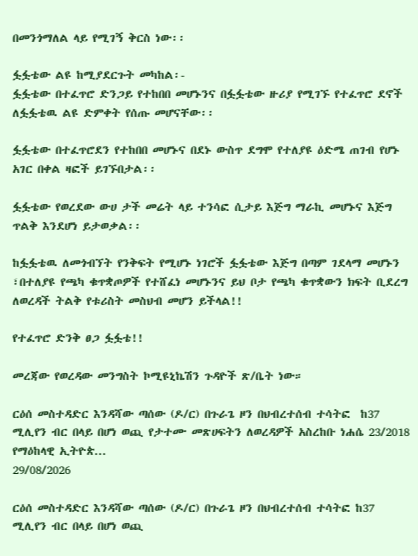በመንጎማለል ላይ የሚገኝ ቅርስ ነው፡፡

ፏፏቴው ልዩ ከሚያደርጉት መካከል፡-
ፏፏቴው በተፈጥሮ ድንጋይ የተከበበ መሆኑንና በፏፏቴው ዙሪያ የሚገኙ የተፈጥሮ ደኖች ለፏፏቴዉ ልዩ ድምቀት የሰጡ መሆናቸው፡፡

ፏፏቴው በተፈጥሮደን የተከበበ መሆኑና በደኑ ውስጥ ደግሞ የተለያዩ ዕድሜ ጠገብ የሆኑ አገር በቀል ዛፎች ይገኙበታል፡፡

ፏፏቴው የወረደው ውሀ ታች መሬት ላይ ተንሳፎ ሲታይ እጅግ ማራኪ መሆኑና እጅግ ጥልቅ እንደሆነ ይታወቃል፡፡

ከፏፏቴዉ ለመጎብኘት የንቅፍት የሚሆኑ ነገሮች ፏፏቴው እጅግ በጣም ገደላማ መሆኑን ፣በተለያዩ የጫካ ቁጥቋጦዎች የተሸፈነ መሆኑንና ይህ ቦታ የጫካ ቁጥቋውን ክፍት ቢደረግ ለወረዳች ትልቅ የቱሪስት መስህብ መሆን ይችላል!!

የተፈጥሮ ድንቅ ፀጋ ፏፏቴ!!

መረጃው የወረዳው መንግስት ኮሚዩኒኬሽን ጉዳዮች ጽ/ቤት ነው።

ርዕሰ መስተዳድር እንዳሻው ጣሰው (ዶ/ር) በጉራጌ ዞን በህብረተሰብ ተሳትፎ  ከ37 ሚሊየን ብር በላይ በሆነ ወጪ የታተሙ መጽሀፍትን ለወረዳዎች አስረከቡ ነሐሴ 23/2018 የማዕከላዊ ኢትዮጵ...
29/08/2026

ርዕሰ መስተዳድር እንዳሻው ጣሰው (ዶ/ር) በጉራጌ ዞን በህብረተሰብ ተሳትፎ ከ37 ሚሊየን ብር በላይ በሆነ ወጪ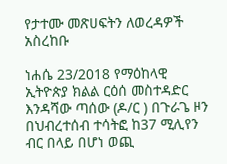የታተሙ መጽሀፍትን ለወረዳዎች አስረከቡ

ነሐሴ 23/2018 የማዕከላዊ ኢትዮጵያ ክልል ርዕሰ መስተዳድር እንዳሻው ጣሰው (ዶ/ር ) በጉራጌ ዞን በህብረተሰብ ተሳትፎ ከ37 ሚሊየን ብር በላይ በሆነ ወጪ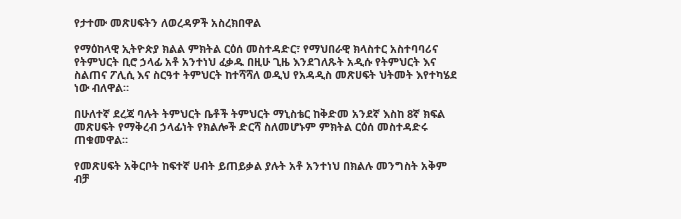የታተሙ መጽሀፍትን ለወረዳዎች አስረክበዋል

የማዕከላዊ ኢትዮጵያ ክልል ምክትል ርዕሰ መስተዳድር፣ የማህበራዊ ክላስተር አስተባባሪና የትምህርት ቢሮ ኃላፊ አቶ አንተነህ ፈቃዱ በዚሁ ጊዜ እንደገለጹት አዲሱ የትምህርት እና ስልጠና ፖሊሲ እና ስርዓተ ትምህርት ከተሻሻለ ወዲህ የአዳዲስ መጽሀፍት ህትመት እየተካሄደ ነው ብለዋል።

በሁለተኛ ደረጃ ባሉት ትምህርት ቤቶች ትምህርት ማኒስቴር ከቅድመ አንደኛ እስከ 8ኛ ክፍል መጽሀፍት የማቅረብ ኃላፊነት የክልሎች ድርሻ ስለመሆኑም ምክትል ርዕሰ መስተዳድሩ ጠቁመዋል።

የመጽሀፍት አቅርቦት ከፍተኛ ሀብት ይጠይቃል ያሉት አቶ አንተነህ በክልሉ መንግስት አቅም ብቻ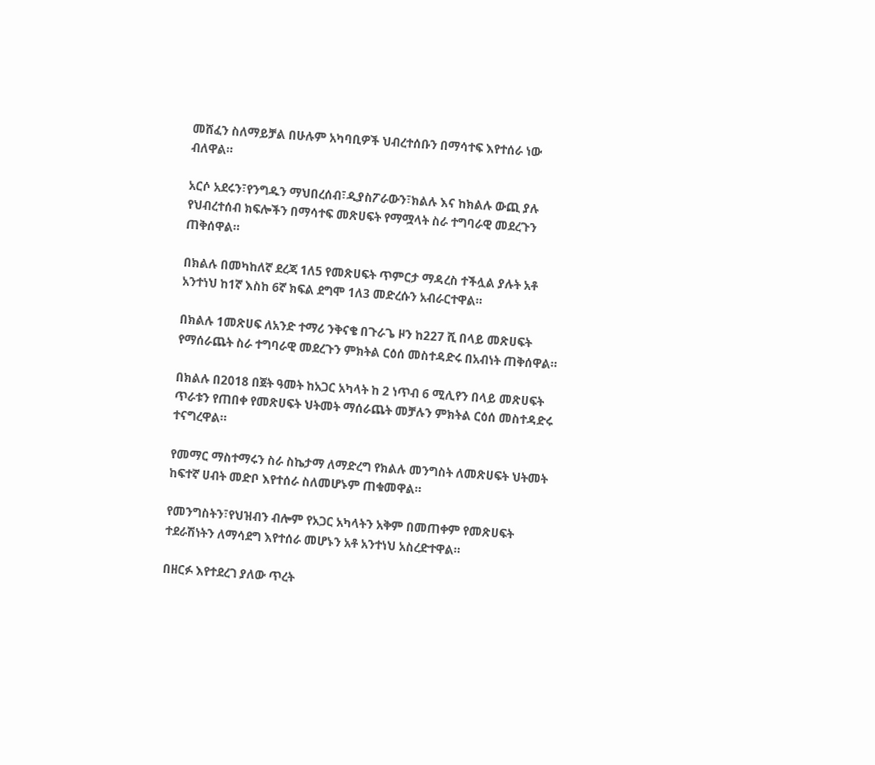መሸፈን ስለማይቻል በሁሉም አካባቢዎች ህብረተሰቡን በማሳተፍ እየተሰራ ነው ብለዋል።

አርሶ አደሩን፣የንግዱን ማህበረሰብ፣ዲያስፖራውን፣ክልሉ እና ከክልሉ ውጪ ያሉ የህብረተሰብ ክፍሎችን በማሳተፍ መጽሀፍት የማሟላት ስራ ተግባራዊ መደረጉን ጠቅሰዋል።

በክልሉ በመካከለኛ ደረጃ 1ለ5 የመጽሀፍት ጥምርታ ማዳረስ ተችሏል ያሉት አቶ አንተነህ ከ1ኛ እስከ 6ኛ ክፍል ደግሞ 1ለ3 መድረሱን አብራርተዋል።

በክልሉ 1መጽሀፍ ለአንድ ተማሪ ንቅናቄ በጉራጌ ዞን ከ227 ሺ በላይ መጽሀፍት የማሰራጨት ስራ ተግባራዊ መደረጉን ምክትል ርዕሰ መስተዳድሩ በአብነት ጠቅሰዋል።

በክልሉ በ2018 በጀት ዓመት ከአጋር አካላት ከ 2 ነጥብ 6 ሚሊየን በላይ መጽሀፍት ጥራቱን የጠበቀ የመጽሀፍት ህትመት ማሰራጨት መቻሉን ምክትል ርዕሰ መስተዳድሩ ተናግረዋል።

የመማር ማስተማሩን ስራ ስኬታማ ለማድረግ የክልሉ መንግስት ለመጽሀፍት ህትመት ከፍተኛ ሀብት መድቦ እየተሰራ ስለመሆኑም ጠቁመዋል።

የመንግስትን፣የህዝብን ብሎም የአጋር አካላትን አቅም በመጠቀም የመጽሀፍት ተደራሽነትን ለማሳደግ እየተሰራ መሆኑን አቶ አንተነህ አስረድተዋል።

በዘርፉ እየተደረገ ያለው ጥረት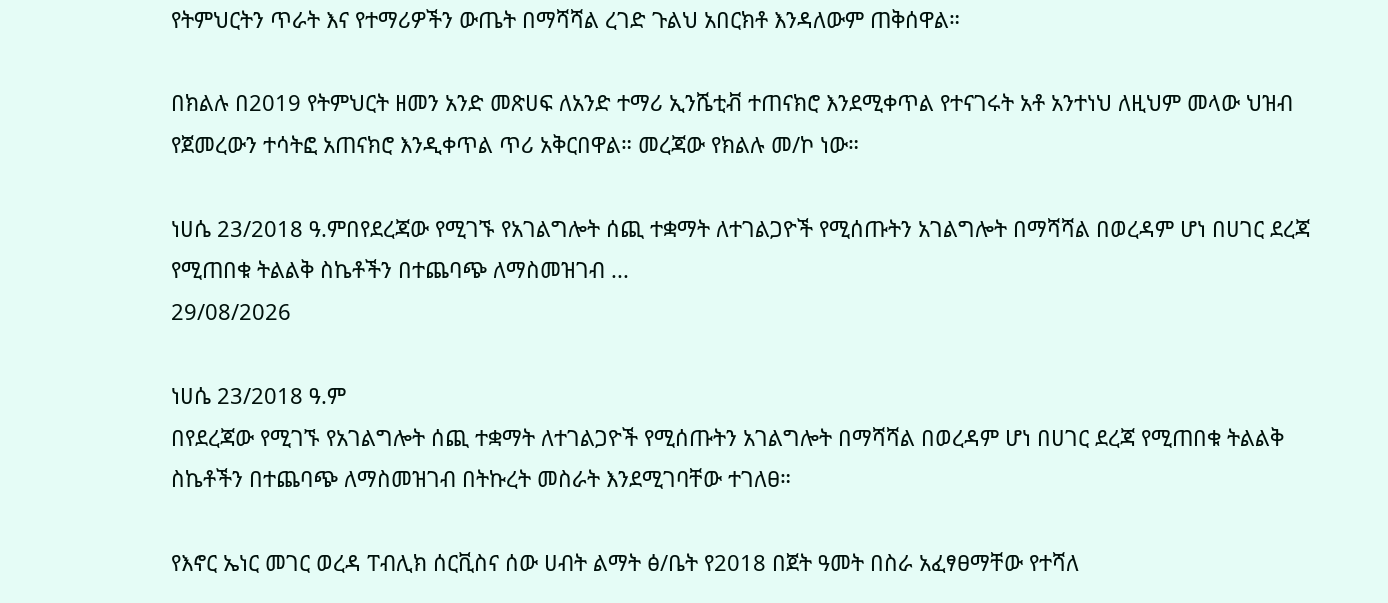የትምህርትን ጥራት እና የተማሪዎችን ውጤት በማሻሻል ረገድ ጉልህ አበርክቶ እንዳለውም ጠቅሰዋል።

በክልሉ በ2019 የትምህርት ዘመን አንድ መጽሀፍ ለአንድ ተማሪ ኢንሼቲቭ ተጠናክሮ እንደሚቀጥል የተናገሩት አቶ አንተነህ ለዚህም መላው ህዝብ የጀመረውን ተሳትፎ አጠናክሮ እንዲቀጥል ጥሪ አቅርበዋል። መረጃው የክልሉ መ/ኮ ነው።

ነሀሴ 23/2018 ዓ.ምበየደረጃው የሚገኙ የአገልግሎት ሰጪ ተቋማት ለተገልጋዮች የሚሰጡትን አገልግሎት በማሻሻል በወረዳም ሆነ በሀገር ደረጃ የሚጠበቁ ትልልቅ ስኬቶችን በተጨባጭ ለማስመዝገብ ...
29/08/2026

ነሀሴ 23/2018 ዓ.ም
በየደረጃው የሚገኙ የአገልግሎት ሰጪ ተቋማት ለተገልጋዮች የሚሰጡትን አገልግሎት በማሻሻል በወረዳም ሆነ በሀገር ደረጃ የሚጠበቁ ትልልቅ ስኬቶችን በተጨባጭ ለማስመዝገብ በትኩረት መስራት እንደሚገባቸው ተገለፀ።

የእኖር ኤነር መገር ወረዳ ፐብሊክ ሰርቪስና ሰው ሀብት ልማት ፅ/ቤት የ2018 በጀት ዓመት በስራ አፈፃፀማቸው የተሻለ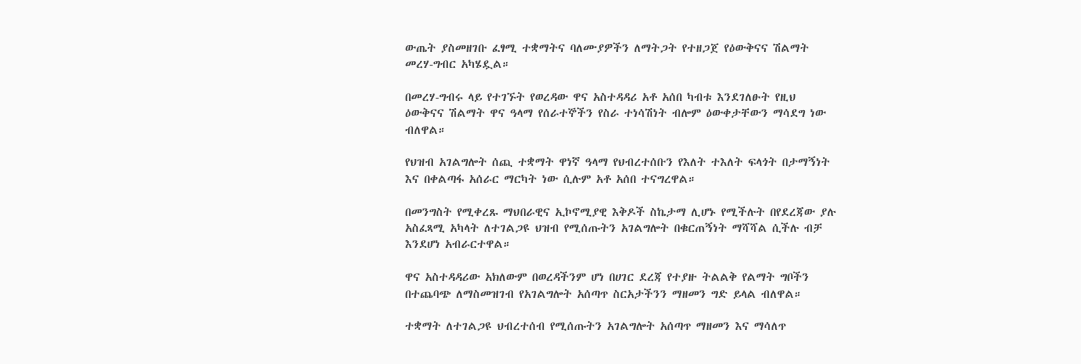ውጤት ያስመዘገቡ ፈፃሚ ተቋማትና ባለሙያዎችን ለማትጋት የተዘጋጀ የዕውቅናና ሽልማት መረሃ-ግብር አካሄዷል።

በመረሃ-ግብሩ ላይ የተገኙት የወረዳው ዋና አስተዳዳሪ አቶ አሰበ ካብቱ እንደገለፁት የዚህ ዕውቅናና ሽልማት ዋና ዓላማ የሰራተኞችን የስራ ተነሳሽነት ብሎም ዕውቀታቸውን ማሳደግ ነው ብለዋል።

የህዝብ አገልግሎት ሰጪ ተቋማት ዋነኛ ዓላማ የህብረተሰቡን የእለት ተእለት ፍላጎት በታማኝነት እና በቀልጣፋ አሰራር ማርካት ነው ሲሉም አቶ አሰበ ተናግረዋል።

በመንግስት የሚቀረጹ ማህበራዊና ኢኮኖሚያዊ እቅዶች ስኬታማ ሊሆኑ የሚችሉት በየደረጃው ያሉ አስፈጻሚ አካላት ለተገልጋዩ ህዝብ የሚሰጡትን አገልግሎት በቁርጠኝነት ማሻሻል ሲችሉ ብቻ እንደሆነ አብራርተዋል።

ዋና አስተዳዳሪው አክለውም በወረዳችንም ሆነ በሀገር ደረጃ የተያዙ ትልልቅ የልማት ግቦችን በተጨባጭ ለማስመዝገብ የአገልግሎት አሰጣጥ ስርአታችንን ማዘመን ግድ ይላል ብለዋል።

ተቋማት ለተገልጋዩ ህብረተሰብ የሚሰጡትን አገልግሎት አሰጣጥ ማዘመን እና ማሳለጥ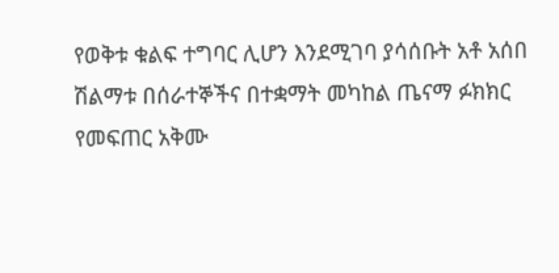የወቅቱ ቁልፍ ተግባር ሊሆን እንደሚገባ ያሳሰቡት አቶ አሰበ ሽልማቱ በሰራተኞችና በተቋማት መካከል ጤናማ ፉክክር የመፍጠር አቅሙ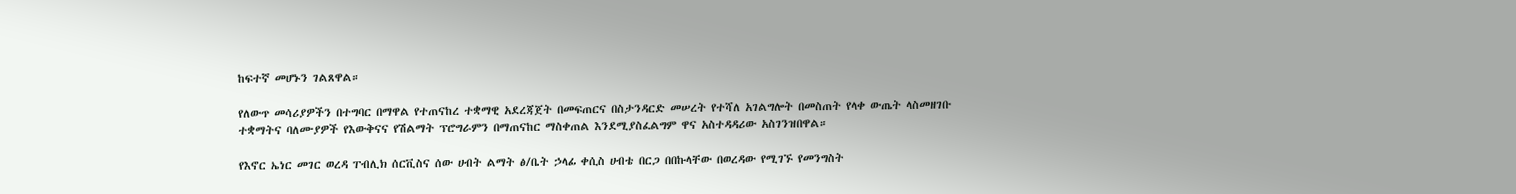ከፍተኛ መሆኑን ገልጸዋል።

የለውጥ መሳሪያዎችን በተግባር በማዋል የተጠናከረ ተቋማዊ አደረጃጀት በመፍጠርና በስታንዳርድ መሠረት የተሻለ አገልግሎት በመስጠት የላቀ ውጤት ላስመዘገቡ ተቋማትና ባለሙያዎች የእውቅናና የሽልማት ፕሮግራምን በማጠናከር ማስቀጠል እንደሚያስፈልግም ዋና አስተዳዳሪው አስገንዝበዋል።

የእኖር ኤነር መገር ወረዳ ፐብሊክ ሰርቪስና ሰው ሀብት ልማት ፅ/ቤት ኃላፊ ቀሲስ ሀብቴ በርጋ በበኩላቸው በወረዳው የሚገኙ የመንግስት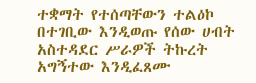ተቋማት የተሰጣቸውን ተልዕኮ በተገቢው እንዲወጡ የሰው ሀብት አስተዳደር ሥራዎች ትኩረት አግኝተው እንዲፈጸሙ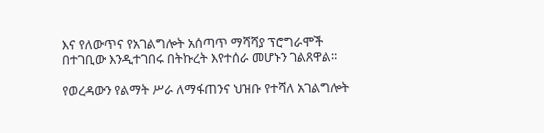እና የለውጥና የአገልግሎት አሰጣጥ ማሻሻያ ፕሮግራሞች በተገቢው እንዲተገበሩ በትኩረት እየተሰራ መሆኑን ገልጸዋል።

የወረዳውን የልማት ሥራ ለማፋጠንና ህዝቡ የተሻለ አገልግሎት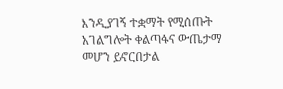እንዲያገኝ ተቋማት የሚሰጡት አገልግሎት ቀልጣፋና ውጤታማ መሆን ይኖርበታል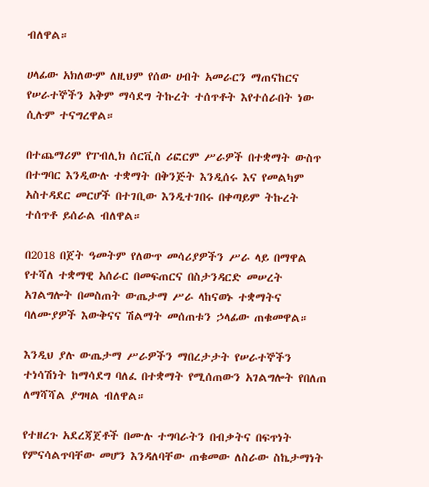ብለዋል።

ሀላፊው አክለውም ለዚህም የሰው ሀብት አመራርን ማጠናከርና የሠራተኞችን አቅም ማሳደግ ትኩረት ተሰጥቶት እየተሰራበት ነው ሲሉም ተናግረዋል።

በተጨማሪም የፐብሊክ ሰርቪስ ሪፎርም ሥራዎች በተቋማት ውስጥ በተግባር እንዲውሉ ተቋማት በቅንጅት እንዲሰሩ እና የመልካም አስተዳደር መርሆች በተገቢው እንዲተገበሩ በቀጣይም ትኩረት ተሰጥቶ ይሰራል ብለዋል።

በ2018 በጀት ዓመትም የለውጥ መሳሪያዎችን ሥራ ላይ በማዋል የተሻለ ተቋማዊ አሰራር በመፍጠርና በስታንዳርድ መሠረት አገልግሎት በመስጠት ውጤታማ ሥራ ላከናወኑ ተቋማትና ባለሙያዎች እውቅናና ሽልማት መሰጠቱን ኃላፊው ጠቁመዋል።

እንዲህ ያሉ ውጤታማ ሥራዎችን ማበረታታት የሠራተኞችን ተነሳሽነት ከማሳደግ ባለፈ በተቋማት የሚሰጠውን አገልግሎት የበለጠ ለማሻሻል ያግዛል ብለዋል።

የተዘረጉ አደረጃጀቶች በሙሉ ተግባራትን በብቃትና በፍጥነት የምናሳልጥባቸው መሆን እንዳለባቸው ጠቁመው ለስራው ስኬታማነት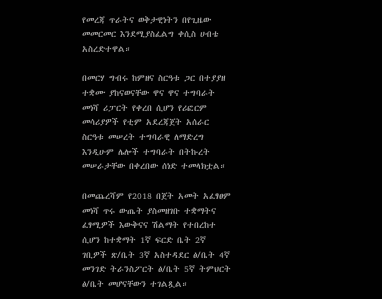የመረጃ ጥራትና ወቅታዊነትን በየጊዜው መመርመር እንደሚያስፈልግ ቀሲስ ሀብቴ አስረድተዋል።

በመርሃ ግብሩ ከምዘና ስርዓቱ ጋር በተያያዘ ተቋሙ ያከናወናቸው ዋና ዋና ተግባራት መነሻ ሪፓርት የቀረበ ሲሆን የሪፎርም መሳሪያዎች የቲም አደረጃጀት አሰራር ስርዓቱ መሠረት ተግባራዊ ለማድረግ እንዲሁም ሌሎች ተግባራት በትኩረት መሠራታቸው በቀረበው ሰነድ ተመላክቷል።

በመጨረሻም የ2018 በጀት አመት አፈፃፀም መነሻ ጥሩ ውጤት ያስመዘገቡ ተቋማትና ፈፃሚዎች እውቅናና ሽልማት የተበረከተ ሲሆን ከተቋማት 1ኛ ፍርድ ቤት 2ኛ ገቢዎች ጽ/ቤት 3ኛ አስተዳደር ፅ/ቤት 4ኛ መንገድ ትራንስፖርት ፅ/ቤት 5ኛ ትምህርት ፅ/ቤት መሆናቸውን ተገልጿል።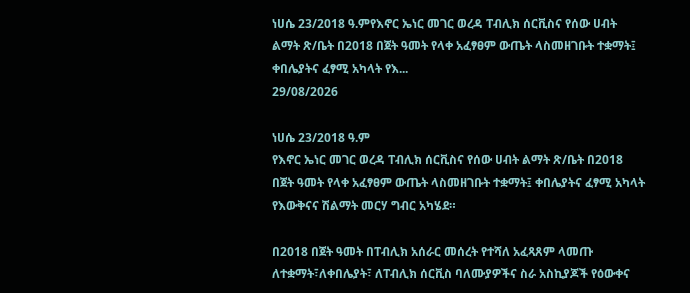ነሀሴ 23/2018 ዓ.ምየእኖር ኤነር መገር ወረዳ ፐብሊክ ሰርቪስና የሰው ሀብት ልማት ጽ/ቤት በ2018 በጀት ዓመት የላቀ አፈፃፀም ውጤት ላስመዘገቡት ተቋማት፤ ቀበሌያትና ፈፃሚ አካላት የእ...
29/08/2026

ነሀሴ 23/2018 ዓ.ም
የእኖር ኤነር መገር ወረዳ ፐብሊክ ሰርቪስና የሰው ሀብት ልማት ጽ/ቤት በ2018 በጀት ዓመት የላቀ አፈፃፀም ውጤት ላስመዘገቡት ተቋማት፤ ቀበሌያትና ፈፃሚ አካላት የእውቅናና ሽልማት መርሃ ግብር አካሄደ።

በ2018 በጀት ዓመት በፐብሊክ አሰራር መሰረት የተሻለ አፈጻጸም ላመጡ ለተቋማት፣ለቀበሌያት፣ ለፐብሊክ ሰርቪስ ባለሙያዎችና ስራ አስኪያጆች የዕውቀና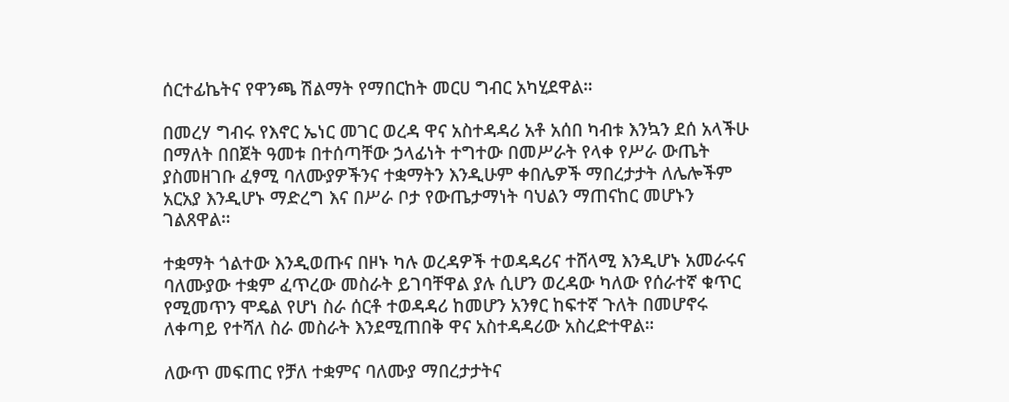ሰርተፊኬትና የዋንጫ ሽልማት የማበርከት መርሀ ግብር አካሂደዋል።

በመረሃ ግብሩ የእኖር ኤነር መገር ወረዳ ዋና አስተዳዳሪ አቶ አሰበ ካብቱ እንኳን ደሰ አላችሁ በማለት በበጀት ዓመቱ በተሰጣቸው ኃላፊነት ተግተው በመሥራት የላቀ የሥራ ውጤት ያስመዘገቡ ፈፃሚ ባለሙያዎችንና ተቋማትን እንዲሁም ቀበሌዎች ማበረታታት ለሌሎችም አርአያ እንዲሆኑ ማድረግ እና በሥራ ቦታ የውጤታማነት ባህልን ማጠናከር መሆኑን ገልጸዋል።

ተቋማት ጎልተው እንዲወጡና በዞኑ ካሉ ወረዳዎች ተወዳዳሪና ተሸላሚ እንዲሆኑ አመራሩና ባለሙያው ተቋም ፈጥረው መስራት ይገባቸዋል ያሉ ሲሆን ወረዳው ካለው የሰራተኛ ቁጥር የሚመጥን ሞዴል የሆነ ስራ ሰርቶ ተወዳዳሪ ከመሆን አንፃር ከፍተኛ ጉለት በመሆኖሩ ለቀጣይ የተሻለ ስራ መስራት እንደሚጠበቅ ዋና አስተዳዳሪው አስረድተዋል።

ለውጥ መፍጠር የቻለ ተቋምና ባለሙያ ማበረታታትና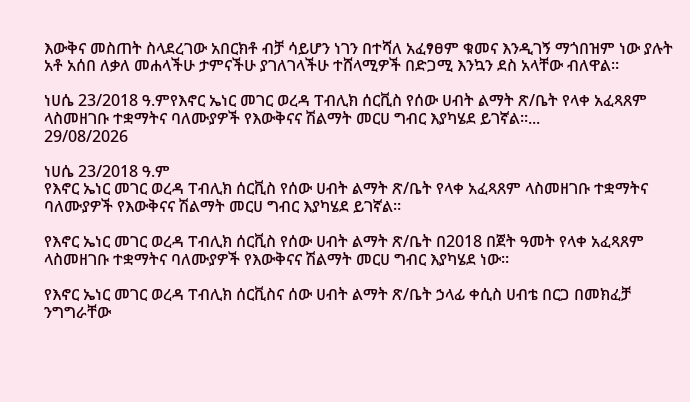እውቅና መስጠት ስላደረገው አበርክቶ ብቻ ሳይሆን ነገን በተሻለ አፈፃፀም ቁመና እንዲገኝ ማጎበዝም ነው ያሉት አቶ አሰበ ለቃለ መሐላችሁ ታምናችሁ ያገለገላችሁ ተሸላሚዎች በድጋሚ እንኳን ደስ አላቸው ብለዋል።

ነሀሴ 23/2018 ዓ.ምየእኖር ኤነር መገር ወረዳ ፐብሊክ ሰርቪስ የሰው ሀብት ልማት ጽ/ቤት የላቀ አፈጻጸም ላስመዘገቡ ተቋማትና ባለሙያዎች የእውቅናና ሽልማት መርሀ ግብር እያካሄደ ይገኛል።...
29/08/2026

ነሀሴ 23/2018 ዓ.ም
የእኖር ኤነር መገር ወረዳ ፐብሊክ ሰርቪስ የሰው ሀብት ልማት ጽ/ቤት የላቀ አፈጻጸም ላስመዘገቡ ተቋማትና ባለሙያዎች የእውቅናና ሽልማት መርሀ ግብር እያካሄደ ይገኛል።

የእኖር ኤነር መገር ወረዳ ፐብሊክ ሰርቪስ የሰው ሀብት ልማት ጽ/ቤት በ2018 በጀት ዓመት የላቀ አፈጻጸም ላስመዘገቡ ተቋማትና ባለሙያዎች የእውቅናና ሽልማት መርሀ ግብር እያካሄደ ነው።

የእኖር ኤነር መገር ወረዳ ፐብሊክ ሰርቪስና ሰው ሀብት ልማት ጽ/ቤት ኃላፊ ቀሲስ ሀብቴ በርጋ በመክፈቻ ንግግራቸው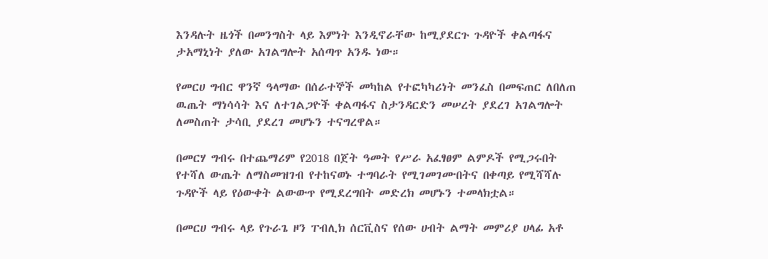እንዳሉት ዜጎች በመንግስት ላይ እምነት እንዲኖራቸው ከሚያደርጉ ጉዳዮች ቀልጣፋና ታአማኒነት ያለው አገልግሎት አሰጣጥ አንዱ ነው።

የመርሀ ግብር ዋንኛ ዓላማው በሰራተኞች መካከል የተፎካካሪነት መንፈስ በመፍጠር ለበለጠ ዉጤት ማነሳሳት እና ለተገልጋዮች ቀልጣፋና ስታንዳርድን መሠረት ያደረገ አገልግሎት ለመስጠት ታሳቢ ያደረገ መሆኑን ተናግረዋል።

በመርሃ ግብሩ በተጨማሪም የ2018 በጀት ዓመት የሥራ አፈፃፀም ልምዶች የሚጋሩበት የተሻለ ውጤት ለማስመዝገብ የተከናወኑ ተግባራት የሚገመገሙበትና በቀጣይ የሚሻሻሉ ጉዳዮች ላይ የዕውቀት ልውውጥ የሚደረግበት መድረክ መሆኑን ተመላክቷል።

በመርሀ ግብሩ ላይ የጉራጌ ዞን ፐብሊክ ሰርቪስና የሰው ሀብት ልማት መምሪያ ሀላፊ አቶ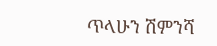ጥላሁን ሽምንሻ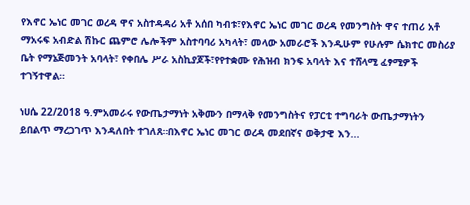የእኖር ኤነር መገር ወረዳ ዋና አስተዳዳሪ አቶ አሰበ ካብቱ፣የእኖር ኤነር መገር ወረዳ የመንግስት ዋና ተጠሪ አቶ ማአሩፍ አብድል ሽኩር ጨምሮ ሌሎችም አስተባባሪ አካላት፣ መላው አመራሮች እንዲሁም የሁሉም ሴክተር መስሪያ ቤት የማኔጅመንት አባላት፣ የቀበሌ ሥራ አስኪያጆች፣የየተቋሙ የሕዝብ ክንፍ አባላት እና ተሸላሚ ፈፃሚዎች ተገኝተዋል።

ነሀሴ 22/2018 ዓ.ምአመራሩ የውጤታማነት አቅሙን በማላቅ የመንግስትና የፓርቲ ተግባራት ውጤታማነትን ይበልጥ ማረጋገጥ እንዳለበት ተገለጸ።በእኖር ኤነር መገር ወረዳ መደበኛና ወቅታዊ እን...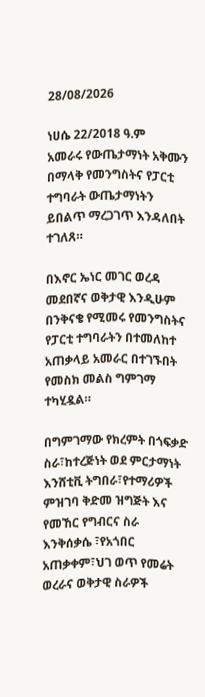28/08/2026

ነሀሴ 22/2018 ዓ.ም
አመራሩ የውጤታማነት አቅሙን በማላቅ የመንግስትና የፓርቲ ተግባራት ውጤታማነትን ይበልጥ ማረጋገጥ እንዳለበት ተገለጸ።

በእኖር ኤነር መገር ወረዳ መደበኛና ወቅታዊ እንዲሁም በንቅናቄ የሚመሩ የመንግስትና የፓርቲ ተግባራትን በተመለከተ አጠቃላይ አመራር በተገኙበት የመስክ መልስ ግምገማ ተካሂዷል።

በግምገማው የክረምት በጎፍቃድ ስራ፣ከተረጅነት ወደ ምርታማነት እንሸቲቪ ትግበራ፣የተማሪዎች ምዝገባ ቅድመ ዝግጅት እና የመኸር የግብርና ስራ እንቅሰቃሴ ፣የአጎበር አጠቃቀም፣ህገ ወጥ የመሬት ወረራና ወቅታዊ ስራዎች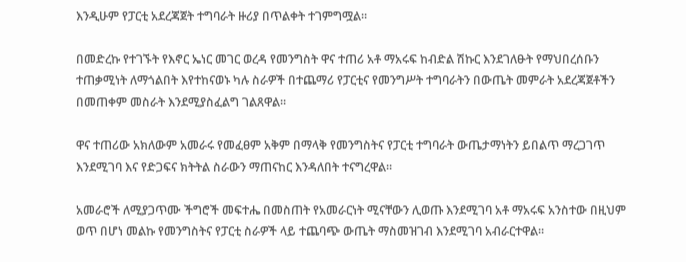እንዲሁም የፓርቲ አደረጃጀት ተግባራት ዙሪያ በጥልቀት ተገምግሟል።

በመድረኩ የተገኙት የእኖር ኤነር መገር ወረዳ የመንግስት ዋና ተጠሪ አቶ ማአሩፍ ከብድል ሽኩር እንደገለፁት የማህበረሰቡን ተጠቃሚነት ለማጎልበት እየተከናወኑ ካሉ ስራዎች በተጨማሪ የፓርቲና የመንግሥት ተግባራትን በውጤት መምራት አደረጃጀቶችን በመጠቀም መስራት እንደሚያስፈልግ ገልጸዋል።

ዋና ተጠሪው አክለውም አመራሩ የመፈፀም አቅም በማላቅ የመንግስትና የፓርቲ ተግባራት ውጤታማነትን ይበልጥ ማረጋገጥ እንደሚገባ እና የድጋፍና ክትትል ስራውን ማጠናከር እንዳለበት ተናግረዋል።

አመራሮች ለሚያጋጥሙ ችግሮች መፍተሔ በመስጠት የአመራርነት ሚናቸውን ሊወጡ እንደሚገባ አቶ ማአሩፍ አንስተው በዚህም ወጥ በሆነ መልኩ የመንግስትና የፓርቲ ስራዎች ላይ ተጨባጭ ውጤት ማስመዝገብ እንደሚገባ አብራርተዋል።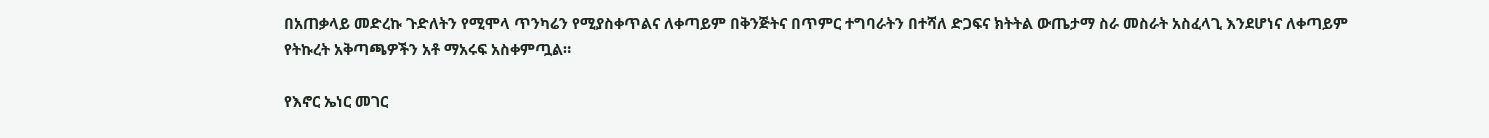በአጠቃላይ መድረኩ ጉድለትን የሚሞላ ጥንካሬን የሚያስቀጥልና ለቀጣይም በቅንጅትና በጥምር ተግባራትን በተሻለ ድጋፍና ክትትል ውጤታማ ስራ መስራት አስፈላጊ እንደሆነና ለቀጣይም የትኩረት አቅጣጫዎችን አቶ ማአሩፍ አስቀምጧል።

የእኖር ኤነር መገር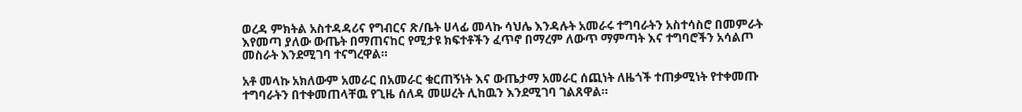ወረዳ ምክትል አስተዳዳሪና የግብርና ጽ/ቤት ሀላፊ መላኩ ሳህሌ እንዳሉት አመራሩ ተግባራትን አስተሳስሮ በመምራት እየመጣ ያለው ውጤት በማጠናከር የሚታዩ ክፍተቶችን ፈጥኖ በማረም ለውጥ ማምጣት እና ተግባሮችን አሳልጦ መስራት እንደሚገባ ተናግረዋል።

አቶ መላኩ አክለውም አመራር በአመራር ቁርጠኝነት እና ውጤታማ አመራር ሰጪነት ለዜጎች ተጠቃሚነት የተቀመጡ ተግባራትን በተቀመጠላቸዉ የጊዜ ሰለዳ መሠረት ሊከዉን እንደሚገባ ገልጸዋል።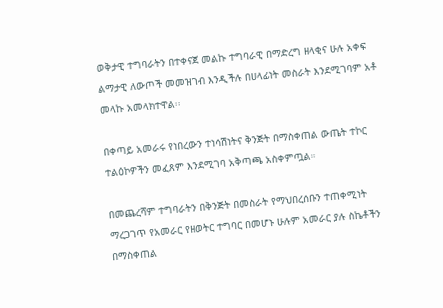ወቅታዊ ተግባራትን በተቀናጀ መልኩ ተግባራዊ በማድረግ ዘላቂና ሁሉ አቀፍ ልማታዊ ለውጦች መመዝገብ እንዲችሉ በሀላፊነት መስራት እንደሚገባም አቶ መላኩ አመላክተዋል፡፡

በቀጣይ አመራሩ የነበረውን ተነሳሽነትና ቅንጅት በማስቀጠል ውጤት ተኮር ተልዕኮዎችን መፈጸም እንደሚገባ አቅጣጫ አስቀምጧል።

በመጨረሻም ተግባራትን በቅንጅት በመስራት የማህበረሰቡን ተጠቀሚነት ማረጋገጥ የአመራር የዘወትር ተግባር በመሆኑ ሁሉም አመራር ያሉ ስኬቶችን በማስቀጠል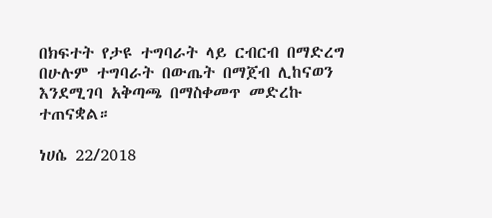በክፍተት የታዩ ተግባራት ላይ ርብርብ በማድረግ በሁሉም ተግባራት በውጤት በማጀብ ሊከናወን እንደሚገባ አቅጣጫ በማስቀመጥ መድረኩ ተጠናቋል።

ነሀሴ 22/2018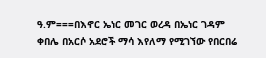ዓ.ም===በእኖር ኤነር መገር ወረዳ በኤነር ገዳም ቀበሌ በአርሶ አደሮች ማሳ እየለማ የሚገኘው የበርበሬ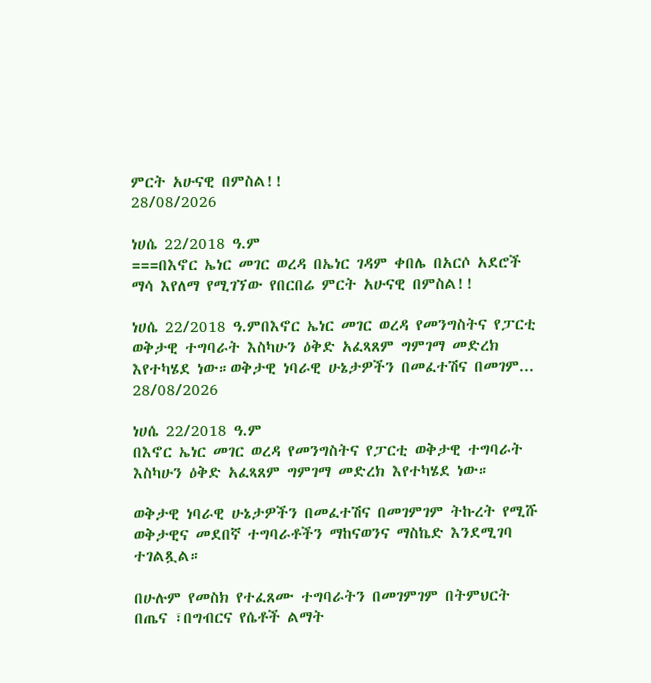ምርት አሁናዊ በምስል!!
28/08/2026

ነሀሴ 22/2018 ዓ.ም
===በእኖር ኤነር መገር ወረዳ በኤነር ገዳም ቀበሌ በአርሶ አደሮች ማሳ እየለማ የሚገኘው የበርበሬ ምርት አሁናዊ በምስል!!

ነሀሴ 22/2018 ዓ.ምበእኖር ኤነር መገር ወረዳ የመንግስትና የፓርቲ ወቅታዊ ተግባራት እስካሁን ዕቅድ አፈጻጸም ግምገማ መድረክ እየተካሄደ ነው።ወቅታዊ ነባራዊ ሁኔታዎችን በመፈተሽና በመገም...
28/08/2026

ነሀሴ 22/2018 ዓ.ም
በእኖር ኤነር መገር ወረዳ የመንግስትና የፓርቲ ወቅታዊ ተግባራት እስካሁን ዕቅድ አፈጻጸም ግምገማ መድረክ እየተካሄደ ነው።

ወቅታዊ ነባራዊ ሁኔታዎችን በመፈተሽና በመገምገም ትኩረት የሚሹ ወቅታዊና መደበኛ ተግባራቶችን ማከናወንና ማስኬድ እንደሚገባ ተገልጿል።

በሁሉም የመስክ የተፈጸሙ ተግባራትን በመገምገም በትምህርት በጤና ፣በግብርና የሴቶች ልማት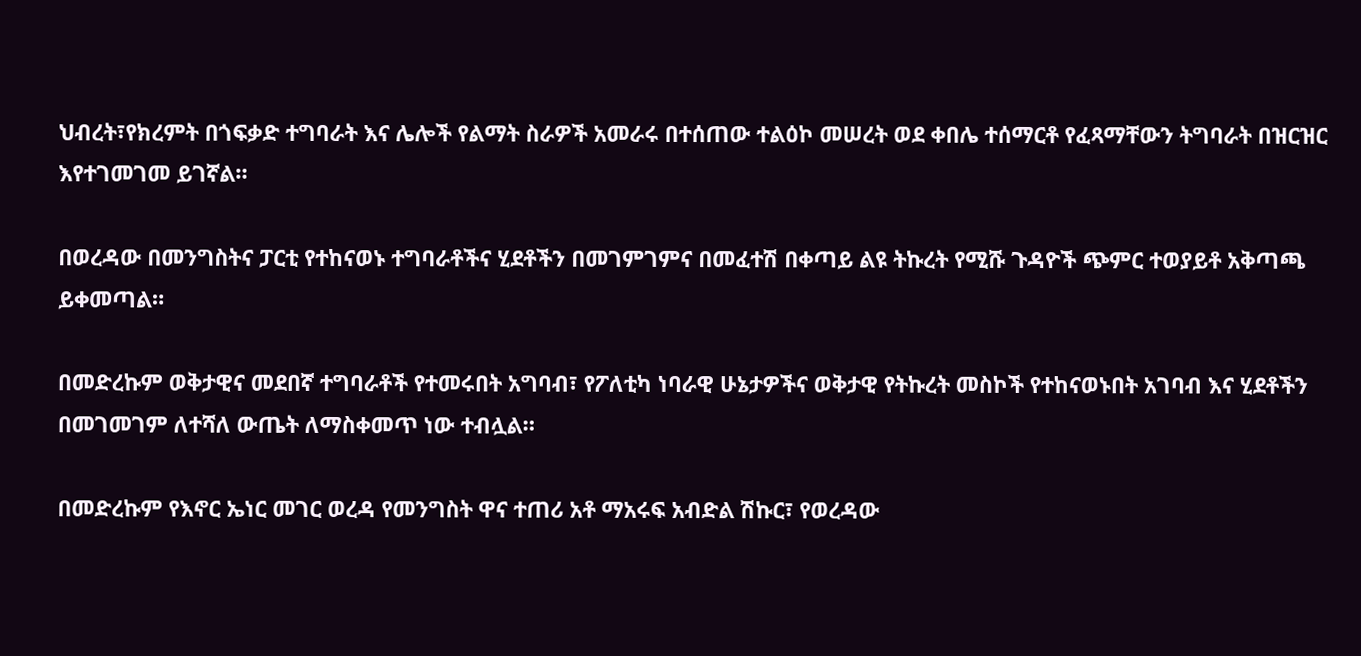ህብረት፣የክረምት በጎፍቃድ ተግባራት እና ሌሎች የልማት ስራዎች አመራሩ በተሰጠው ተልዕኮ መሠረት ወደ ቀበሌ ተሰማርቶ የፈጻማቸውን ትግባራት በዝርዝር እየተገመገመ ይገኛል።

በወረዳው በመንግስትና ፓርቲ የተከናወኑ ተግባራቶችና ሂደቶችን በመገምገምና በመፈተሽ በቀጣይ ልዩ ትኩረት የሚሹ ጉዳዮች ጭምር ተወያይቶ አቅጣጫ ይቀመጣል።

በመድረኩም ወቅታዊና መደበኛ ተግባራቶች የተመሩበት አግባብ፣ የፖለቲካ ነባራዊ ሁኔታዎችና ወቅታዊ የትኩረት መስኮች የተከናወኑበት አገባብ እና ሂደቶችን በመገመገም ለተሻለ ውጤት ለማስቀመጥ ነው ተብሏል።

በመድረኩም የእኖር ኤነር መገር ወረዳ የመንግስት ዋና ተጠሪ አቶ ማአሩፍ አብድል ሽኩር፣ የወረዳው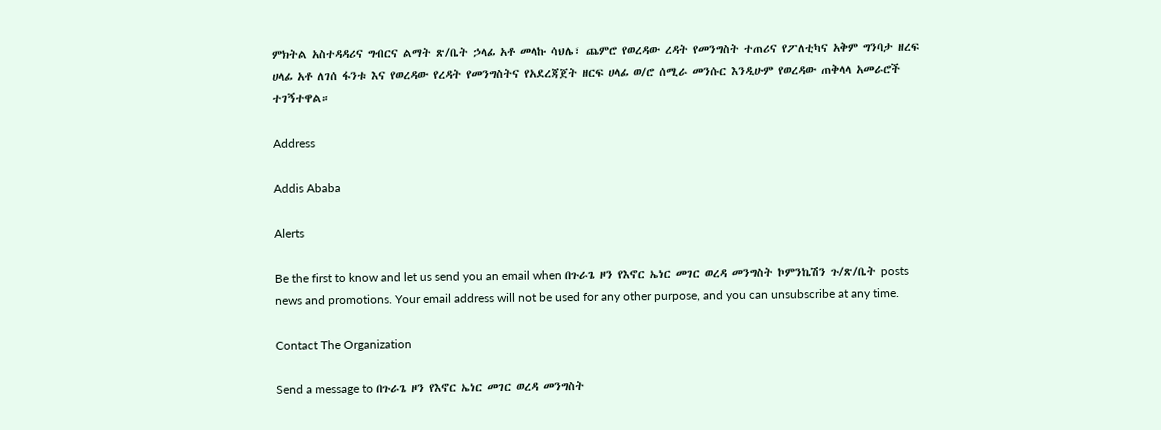ምክትል አስተዳዳሪና ግብርና ልማት ጽ/ቤት ኃላፊ አቶ መላኩ ሳህሌ፣ ጨምሮ የወረዳው ረዳት የመንግስት ተጠሪና የፖለቲካና አቅም ግንባታ ዘረፍ ሀላፊ አቶ ለገሰ ፋንቱ እና የወረዳው የረዳት የመንግስትና የአደረጃጀት ዘርፍ ሀላፊ ወ/ሮ ሰሚራ መንሱር እንዲሁም የወረዳው ጠቅላላ አመራሮች ተገኝተዋል።

Address

Addis Ababa

Alerts

Be the first to know and let us send you an email when በጉራጌ ዞን የእኖር ኤነር መገር ወረዳ መንግስት ኮምንኬሽን ጉ/ጽ/ቤት posts news and promotions. Your email address will not be used for any other purpose, and you can unsubscribe at any time.

Contact The Organization

Send a message to በጉራጌ ዞን የእኖር ኤነር መገር ወረዳ መንግስት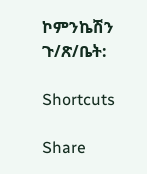ኮምንኬሽን ጉ/ጽ/ቤት:

Shortcuts

Share